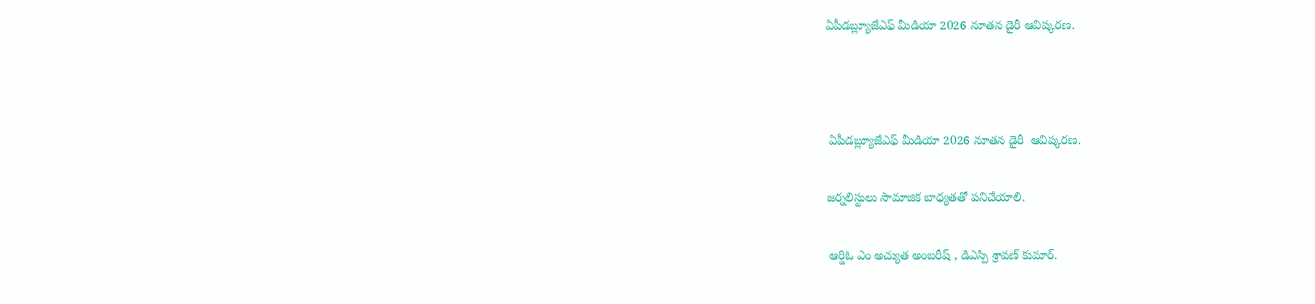ఏపీడబ్ల్యూజేఎఫ్ మీడియా 2026 నూతన డైరీ ఆవిష్కరణ.



 ఏపీడబ్ల్యూజేఎఫ్ మీడియా 2026 నూతన డైరీ  ఆవిష్కరణ.

జర్నలిస్టులు సామాజిక బాధ్యతతో పనిచేయాలి.

 ఆర్డిఓ ఎం అచ్యుత అంబరీష్ , డిఎస్పి శ్రావణ్ కుమార్.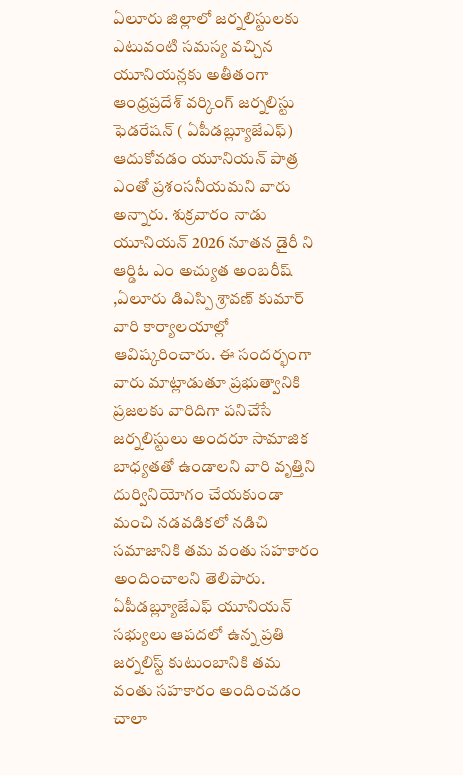ఏలూరు జిల్లాలో జర్నలిస్టులకు ఎటువంటి సమస్య వచ్చిన యూనియన్లకు అతీతంగా ఆంధ్రప్రదేశ్ వర్కింగ్ జర్నలిస్టు ఫెడరేషన్ ( ఏపీడబ్ల్యూజేఎఫ్) ఆదుకోవడం యూనియన్ పాత్ర ఎంతో ప్రశంసనీయమని వారు అన్నారు. శుక్రవారం నాడు యూనియన్ 2026 నూతన డైరీ ని ఆర్డిఓ ఎం అచ్యుత అంబరీష్ ,ఏలూరు డిఎస్పి శ్రావణ్ కుమార్ వారి కార్యాలయాల్లో ఆవిష్కరించారు. ఈ సందర్భంగా వారు మాట్లాడుతూ ప్రభుత్వానికి ప్రజలకు వారిదిగా పనిచేసే జర్నలిస్టులు అందరూ సామాజిక బాధ్యతతో ఉండాలని వారి వృత్తిని దుర్వినియోగం చేయకుండా మంచి నడవడికలో నడిచి సమాజానికి తమ వంతు సహకారం అందించాలని తెలిపారు. ఏపీడబ్ల్యూజేఎఫ్ యూనియన్ సభ్యులు ఆపదలో ఉన్న ప్రతి జర్నలిస్ట్ కుటుంబానికి తమ వంతు సహకారం అందించడం చాలా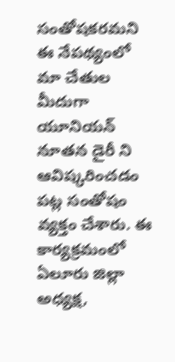సంతోషకరమని ఈ నేపథ్యంలో మా చేతుల మీదుగా యూనియన్ నూతన డైరీ ని ఆవిష్కరించడం పట్ల సంతోషం వ్యక్తం చేశారు. ఈ కార్యక్రమంలో ఏలూరు జిల్లా అధ్యక్ష,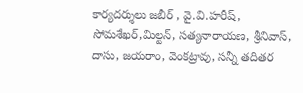కార్యదర్శులు జబీర్ , వై.వి.హరీష్, సోమశేఖర్,మిల్టన్, సత్యనారాయణ, శ్రీనివాస్, దాసు, జయరాం, వెంకట్రావు, సన్నీ తదితర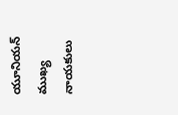యూనియన్ ముఖ్య నాయకులు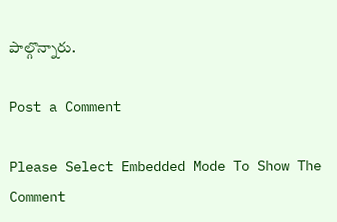పాల్గొన్నారు.

Post a Comment

Please Select Embedded Mode To Show The Comment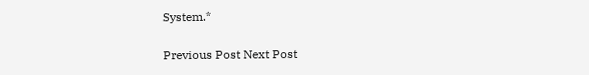System.*

Previous Post Next Post